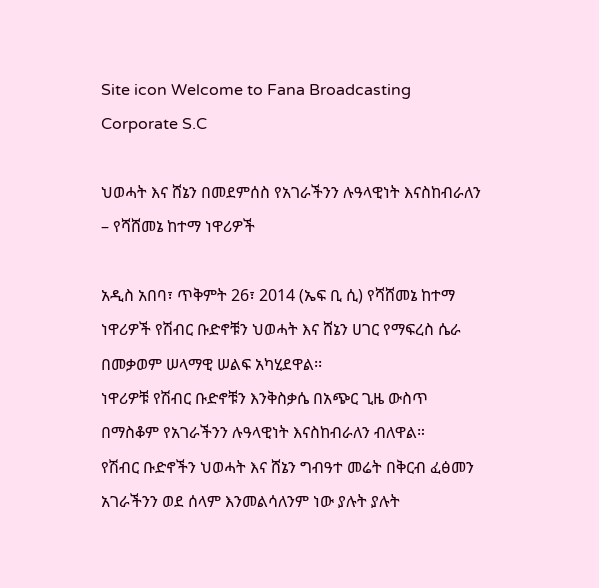Site icon Welcome to Fana Broadcasting Corporate S.C

ህወሓት እና ሸኔን በመደምሰስ የአገራችንን ሉዓላዊነት እናስከብራለን – የሻሸመኔ ከተማ ነዋሪዎች

አዲስ አበባ፣ ጥቅምት 26፣ 2014 (ኤፍ ቢ ሲ) የሻሸመኔ ከተማ ነዋሪዎች የሽብር ቡድኖቹን ህወሓት እና ሸኔን ሀገር የማፍረስ ሴራ በመቃወም ሠላማዊ ሠልፍ አካሂደዋል፡፡
ነዋሪዎቹ የሽብር ቡድኖቹን እንቅስቃሴ በአጭር ጊዜ ውስጥ በማስቆም የአገራችንን ሉዓላዊነት እናስከብራለን ብለዋል።
የሽብር ቡድኖችን ህወሓት እና ሸኔን ግብዓተ መሬት በቅርብ ፈፅመን አገራችንን ወደ ሰላም እንመልሳለንም ነው ያሉት ያሉት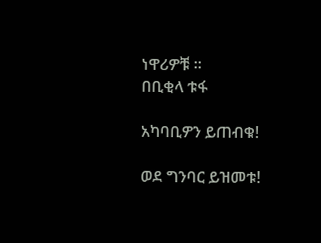ነዋሪዎቹ ።
በቢቂላ ቱፋ

አካባቢዎን ይጠብቁ!

ወደ ግንባር ይዝመቱ!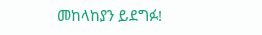መከላከያን ይደግፉ!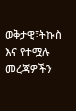ወቅታዊ፣ትኩስ እና የተሟሉ መረጃዎችን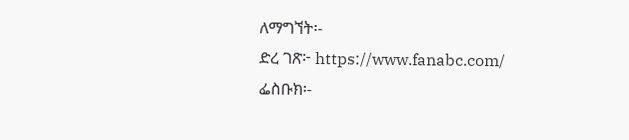ለማግኘት፡-
ድረ ገጽ፦ https://www.fanabc.com/
ፌስቡክ፡-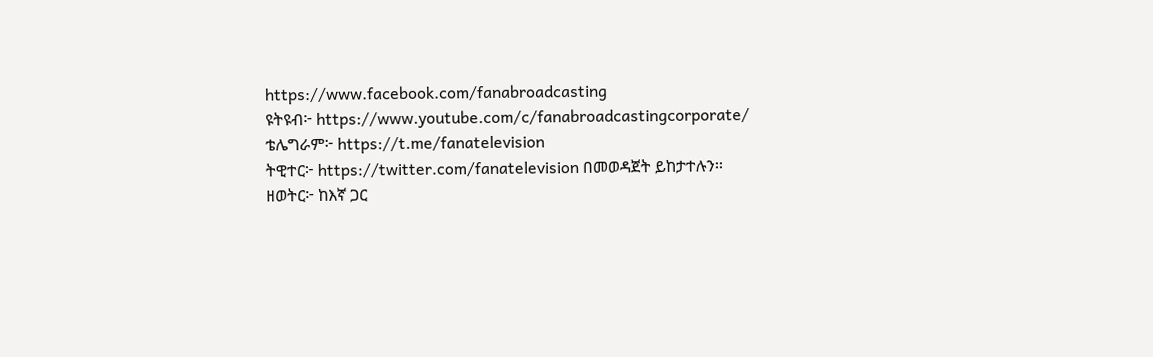https://www.facebook.com/fanabroadcasting
ዩትዩብ፦ https://www.youtube.com/c/fanabroadcastingcorporate/
ቴሌግራም፦ https://t.me/fanatelevision
ትዊተር፦ https://twitter.com/fanatelevision በመወዳጀት ይከታተሉን፡፡
ዘወትር፦ ከእኛ ጋር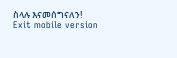ስላሉ እናመሰግናለን!
Exit mobile version